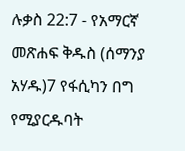ሉቃስ 22:7 - የአማርኛ መጽሐፍ ቅዱስ (ሰማንያ አሃዱ)7 የፋሲካን በግ የሚያርዱባት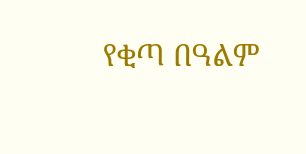የቂጣ በዓልም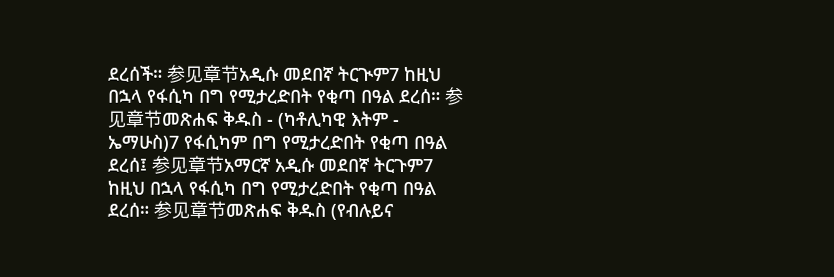ደረሰች። 参见章节አዲሱ መደበኛ ትርጒም7 ከዚህ በኋላ የፋሲካ በግ የሚታረድበት የቂጣ በዓል ደረሰ። 参见章节መጽሐፍ ቅዱስ - (ካቶሊካዊ እትም - ኤማሁስ)7 የፋሲካም በግ የሚታረድበት የቂጣ በዓል ደረሰ፤ 参见章节አማርኛ አዲሱ መደበኛ ትርጉም7 ከዚህ በኋላ የፋሲካ በግ የሚታረድበት የቂጣ በዓል ደረሰ። 参见章节መጽሐፍ ቅዱስ (የብሉይና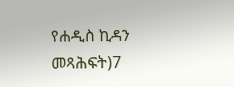የሐዲስ ኪዳን መጻሕፍት)7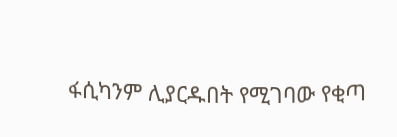ፋሲካንም ሊያርዱበት የሚገባው የቂጣ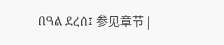በዓል ደረሰ፤ 参见章节 |